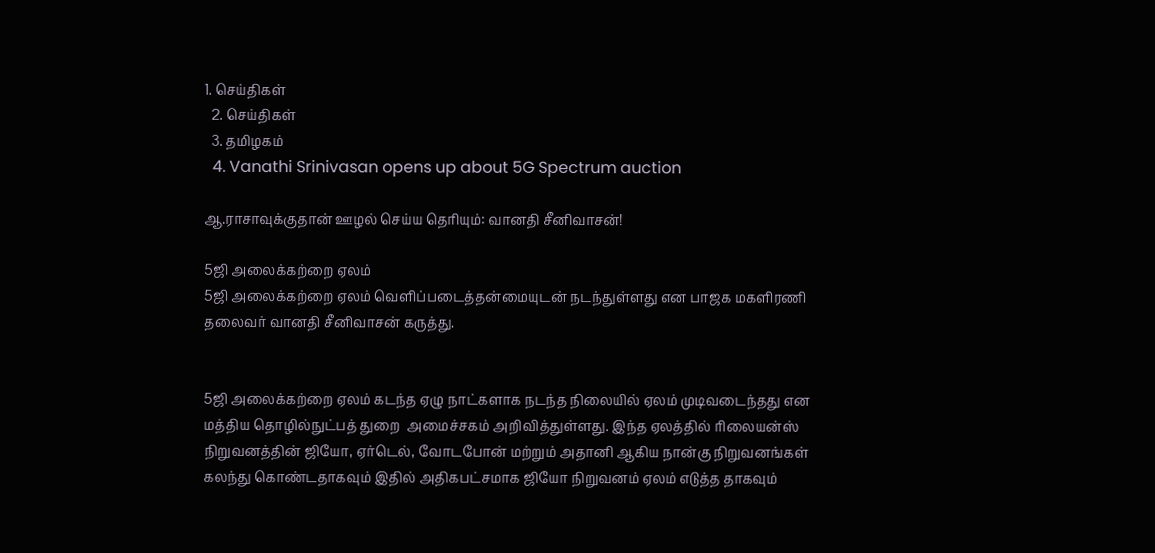1. செய்திகள்
  2. செய்திகள்
  3. த‌மிழக‌ம்
  4. Vanathi Srinivasan opens up about 5G Spectrum auction

ஆ.ராசாவுக்குதான் ஊழல் செய்ய தெரியும்: வானதி சீனிவாசன்!

5ஜி அலைக்கற்றை ஏலம்
5ஜி அலைக்கற்றை ஏலம் வெளிப்படைத்தன்மையுடன் நடந்துள்ளது என பாஜக மகளிரணி தலைவர் வானதி சீனிவாசன் கருத்து.


5ஜி அலைக்கற்றை ஏலம் கடந்த ஏழு நாட்களாக நடந்த நிலையில் ஏலம் முடிவடைந்தது என மத்திய தொழில்நுட்பத் துறை  அமைச்சகம் அறிவித்துள்ளது. இந்த ஏலத்தில் ரிலையன்ஸ் நிறுவனத்தின் ஜியோ, ஏர்டெல், வோடபோன் மற்றும் அதானி ஆகிய நான்கு நிறுவனங்கள் கலந்து கொண்டதாகவும் இதில் அதிகபட்சமாக ஜியோ நிறுவனம் ஏலம் எடுத்த தாகவும்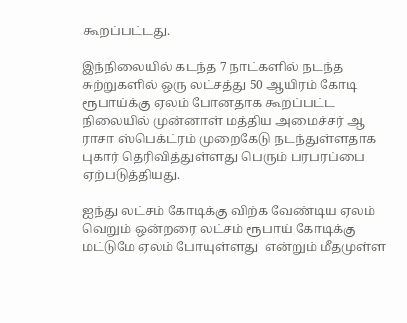கூறப்பட்டது.

இந்நிலையில் கடந்த 7 நாட்களில் நடந்த சுற்றுகளில் ஒரு லட்சத்து 50 ஆயிரம் கோடி ரூபாய்க்கு ஏலம் போனதாக கூறப்பட்ட நிலையில் முன்னாள் மத்திய அமைச்சர் ஆ ராசா ஸ்பெக்ட்ரம் முறைகேடு நடந்துள்ளதாக புகார் தெரிவித்துள்ளது பெரும் பரபரப்பை ஏற்படுத்தியது.

ஐந்து லட்சம் கோடிக்கு விற்க வேண்டிய ஏலம் வெறும் ஒன்றரை லட்சம் ரூபாய் கோடிக்கு மட்டுமே ஏலம் போயுள்ளது  என்றும் மீதமுள்ள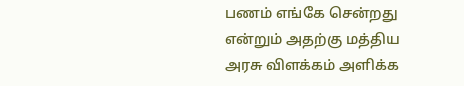பணம் எங்கே சென்றது என்றும் அதற்கு மத்திய அரசு விளக்கம் அளிக்க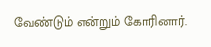வேண்டும் என்றும் கோரினார்.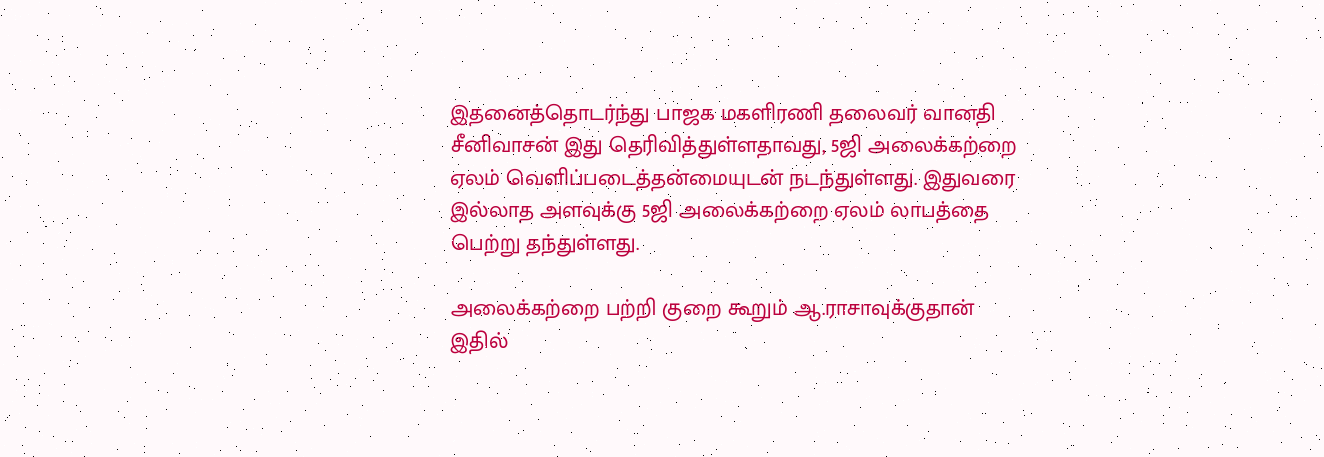இதனைத்தொடர்ந்து பாஜக மகளிரணி தலைவர் வானதி சீனிவாசன் இது தெரிவித்துள்ளதாவது, 5ஜி அலைக்கற்றை ஏலம் வெளிப்படைத்தன்மையுடன் நடந்துள்ளது. இதுவரை இல்லாத அளவுக்கு 5ஜி அலைக்கற்றை ஏலம் லாபத்தை பெற்று தந்துள்ளது.

அலைக்கற்றை பற்றி குறை கூறும் ஆ.ராசாவுக்குதான் இதில்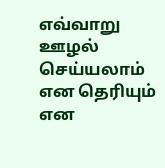எவ்வாறு ஊழல் செய்யலாம் என தெரியும் என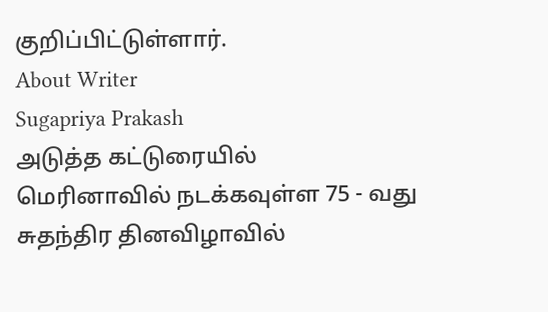குறிப்பிட்டுள்ளார்.
About Writer
Sugapriya Prakash
அடுத்த கட்டுரையில்
மெரினாவில் நடக்கவுள்ள 75 - வது சுதந்திர தினவிழாவில்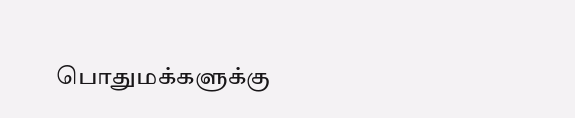பொதுமக்களுக்கு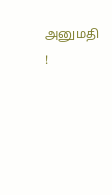அனுமதி !